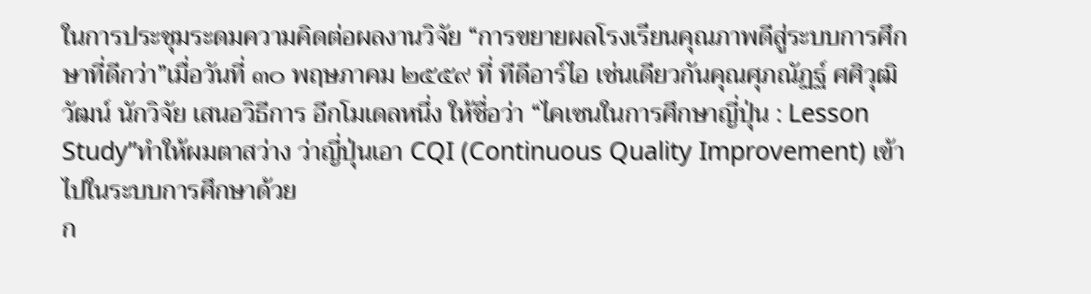ในการประชุมระดมความคิดต่อผลงานวิจัย “การขยายผลโรงเรียนคุณภาพดีสู่ระบบการศึกษาที่ดีกว่า”เมื่อวันที่ ๓๐ พฤษภาคม ๒๕๕๙ ที่ ทีดีอาร์ไอ เช่นเดียวกันคุณศุภณัฏฐ์ ศศิวุฒิวัฒน์ นักวิจัย เสนอวิธีการ อีกโมเดลหนึ่ง ให้ชื่อว่า “ไคเซนในการศึกษาญี่ปุ่น : Lesson Study”ทำให้ผมตาสว่าง ว่าญี่ปุ่นเอา CQI (Continuous Quality Improvement) เข้าไปในระบบการศึกษาด้วย
ก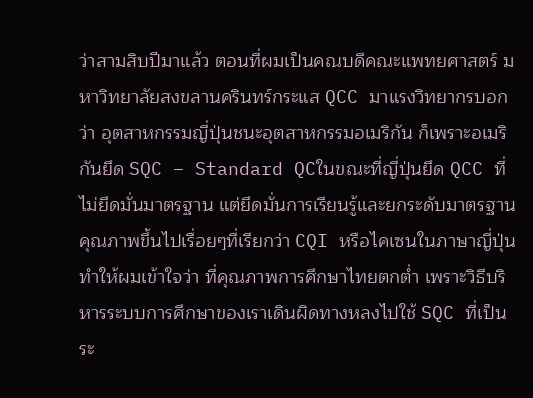ว่าสามสิบปีมาแล้ว ตอนที่ผมเป็นคณบดีคณะแพทยศาสตร์ มหาวิทยาลัยสงขลานครินทร์กระแส QCC มาแรงวิทยากรบอกว่า อุตสาหกรรมญี่ปุ่นชนะอุตสาหกรรมอเมริกัน ก็เพราะอเมริกันยึด SQC – Standard QCในขณะที่ญี่ปุ่นยึด QCC ที่ไม่ยึดมั่นมาตรฐาน แต่ยึดมั่นการเรียนรู้และยกระดับมาตรฐาน คุณภาพขึ้นไปเรื่อยๆที่เรียกว่า CQI หรือไคเซนในภาษาญี่ปุ่น
ทำให้ผมเข้าใจว่า ที่คุณภาพการศึกษาไทยตกต่ำ เพราะวิธีบริหารระบบการศึกษาของเราเดินผิดทางหลงไปใช้ SQC ที่เป็นระ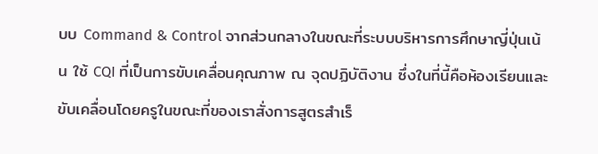บบ Command & Control จากส่วนกลางในขณะที่ระบบบริหารการศึกษาญี่ปุ่นเน้น ใช้ CQI ที่เป็นการขับเคลื่อนคุณภาพ ณ จุดปฏิบัติงาน ซึ่งในที่นี้คือห้องเรียนและขับเคลื่อนโดยครูในขณะที่ของเราสั่งการสูตรสำเร็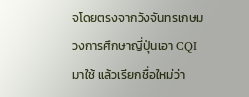จโดยตรงจากวังจันทรเกษม
วงการศึกษาญี่ปุ่นเอา CQI มาใช้ แล้วเรียกชื่อใหม่ว่า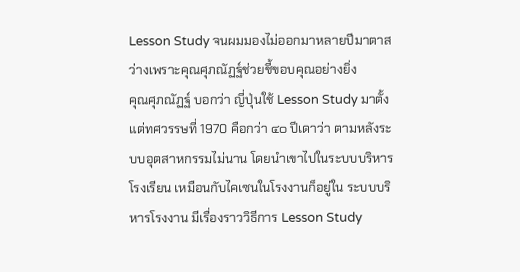Lesson Study จนผมมองไม่ออกมาหลายปีมาตาสว่างเพราะคุณศุภณัฏฐ์ช่วยชี้ขอบคุณอย่างยิ่ง
คุณศุภณัฏฐ์ บอกว่า ญี่ปุ่นใช้ Lesson Study มาตั้งแต่ทศวรรษที่ 1970 คือกว่า ๔๐ ปีเดาว่า ตามหลังระบบอุตสาหกรรมไม่นาน โดยนำเขาไปในระบบบริหารโรงเรียน เหมือนกับไคเซนในโรงงานก็อยู่ใน ระบบบริหารโรงงาน มีเรื่องราววิธีการ Lesson Study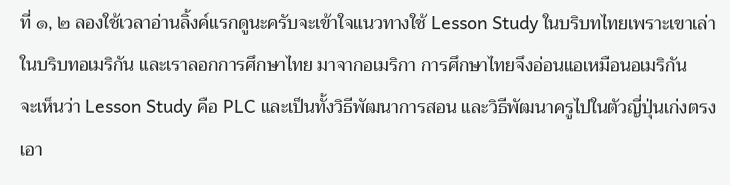ที่ ๑, ๒ ลองใช้เวลาอ่านลิ้งค์แรกดูนะครับจะเข้าใจแนวทางใช้ Lesson Study ในบริบทไทยเพราะเขาเล่าในบริบทอเมริกัน และเราลอกการศึกษาไทย มาจากอเมริกา การศึกษาไทยจึงอ่อนแอเหมือนอเมริกัน
จะเห็นว่า Lesson Study คือ PLC และเป็นทั้งวิธีพัฒนาการสอน และวิธีพัฒนาครูไปในตัวญี่ปุ่นเก่งตรงเอา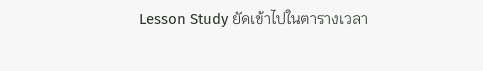Lesson Study ยัดเข้าไปในตารางเวลา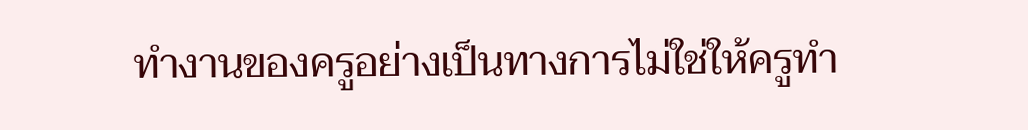ทำงานของครูอย่างเป็นทางการไม่ใช่ให้ครูทำ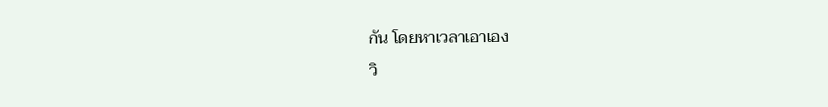กัน โดยหาเวลาเอาเอง
วิ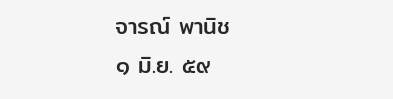จารณ์ พานิช
๑ มิ.ย. ๕๙